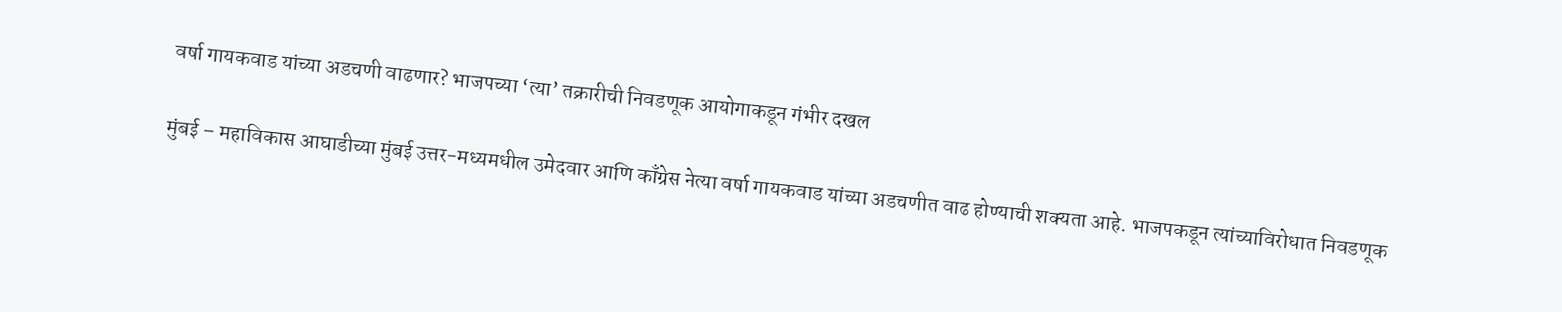वर्षा गायकवाड यांच्या अडचणी वाढणार? भाजपच्या ‘त्या’ तक्रारीची निवडणूक आयोगाकडून गंभीर दखल

मुंबई – महाविकास आघाडीच्या मुंबई उत्तर-मध्यमधील उमेदवार आणि काँग्रेस नेत्या वर्षा गायकवाड यांच्या अडचणीत वाढ होण्याची शक्यता आहे. भाजपकडून त्यांच्याविरोधात निवडणूक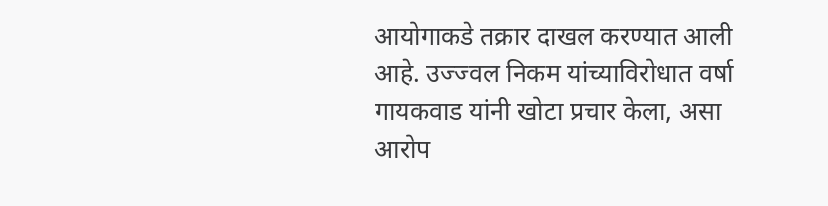आयोगाकडे तक्रार दाखल करण्यात आली आहे. उज्ज्वल निकम यांच्याविरोधात वर्षा गायकवाड यांनी खोटा प्रचार केला, असा आरोप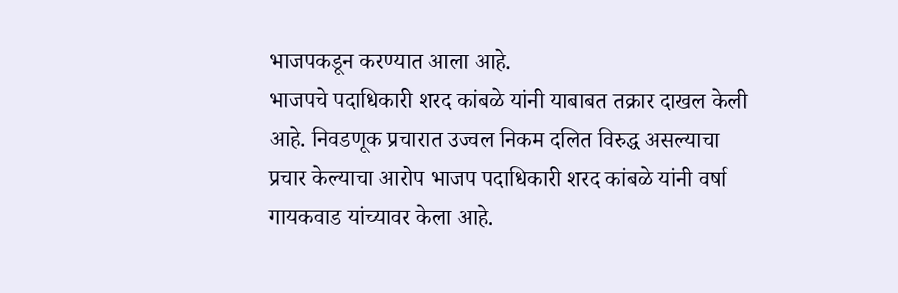भाजपकडून करण्यात आला आहे.
भाजपचे पदाधिकारी शरद कांबळे यांनी याबाबत तक्रार दाखल केली आहे. निवडणूक प्रचारात उज्वल निकम दलित विरुद्ध असल्याचा प्रचार केल्याचा आरोप भाजप पदाधिकारी शरद कांबळे यांनी वर्षा गायकवाड यांच्यावर केला आहे.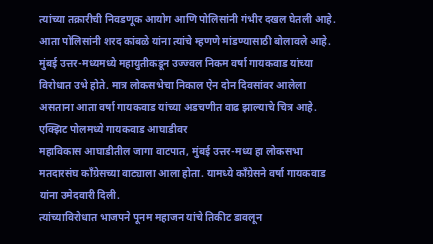त्यांच्या तक्रारीची निवडणूक आयोग आणि पोलिसांनी गंभीर दखल घेतली आहे.
आता पोलिसांनी शरद कांबळे यांना त्यांचे म्हणणे मांडण्यासाठी बोलावले आहे. मुंबई उत्तर-मध्यमध्ये महायुतीकडून उज्ज्वल निकम वर्षा गायकवाड यांच्या विरोधात उभे होते. मात्र लोकसभेचा निकाल ऐन दोन दिवसांवर आलेला असताना आता वर्षा गायकवाड यांच्या अडचणीत वाढ झाल्याचे चित्र आहे.
एक्झिट पोलमध्ये गायकवाड आघाडीवर
महाविकास आघाडीतील जागा वाटपात, मुंबई उत्तर-मध्य हा लोकसभा मतदारसंघ काँग्रेसच्या वाट्याला आला होता. यामध्ये काँग्रेसने वर्षा गायकवाड यांना उमेदवारी दिली.
त्यांच्याविरोधात भाजपने पूनम महाजन यांचे तिकीट डावलून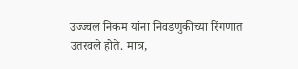उज्ज्वल निकम यांना निवडणुकीच्या रिंगणात उतरवले होते. मात्र,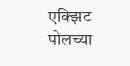एक्झिट पोलच्या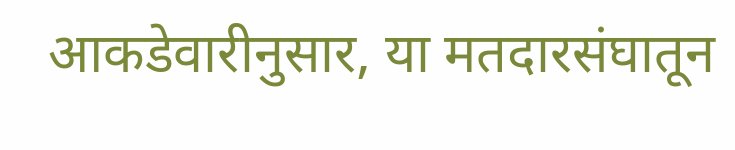आकडेवारीनुसार, या मतदारसंघातून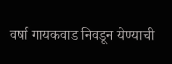वर्षा गायकवाड निवडून येण्याची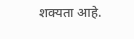शक्यता आहे.